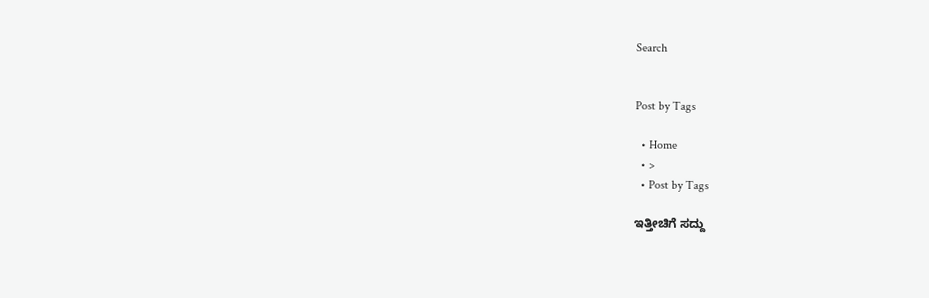Search


Post by Tags

  • Home
  • >
  • Post by Tags

ಇತ್ತೀಚಿಗೆ ಸದ್ದು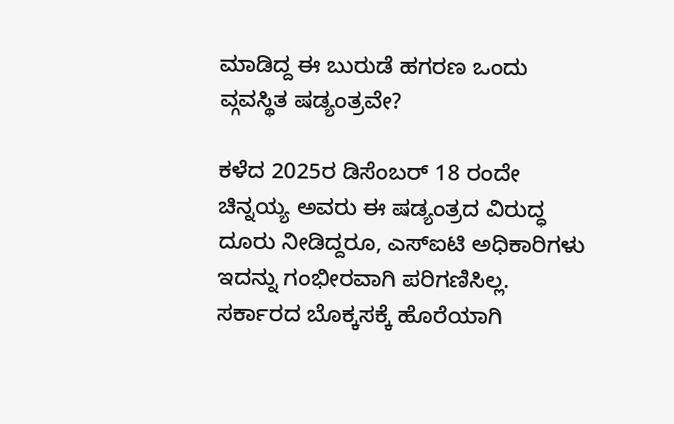ಮಾಡಿದ್ದ ಈ ಬುರುಡೆ ಹಗರಣ ಒಂದು ವ್ಗವಸ್ಥಿತ ಷಡ್ಯಂತ್ರವೇ?

ಕಳೆದ 2025ರ ಡಿಸೆಂಬರ್ 18 ರಂದೇ ಚಿನ್ನಯ್ಯ ಅವರು ಈ ಷಡ್ಯಂತ್ರದ ವಿರುದ್ಧ ದೂರು ನೀಡಿದ್ದರೂ, ಎಸ್ಐಟಿ ಅಧಿಕಾರಿಗಳು ಇದನ್ನು ಗಂಭೀರವಾಗಿ ಪರಿಗಣಿಸಿಲ್ಲ. ಸರ್ಕಾರದ ಬೊಕ್ಕಸಕ್ಕೆ ಹೊರೆಯಾಗಿ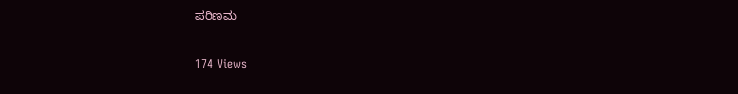ಪರಿಣಮ

174 Views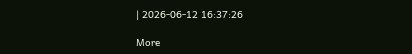| 2026-06-12 16:37:26

More